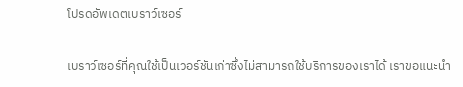โปรดอัพเดตเบราว์เซอร์

เบราว์เซอร์ที่คุณใช้เป็นเวอร์ชันเก่าซึ่งไม่สามารถใช้บริการของเราได้ เราขอแนะนำ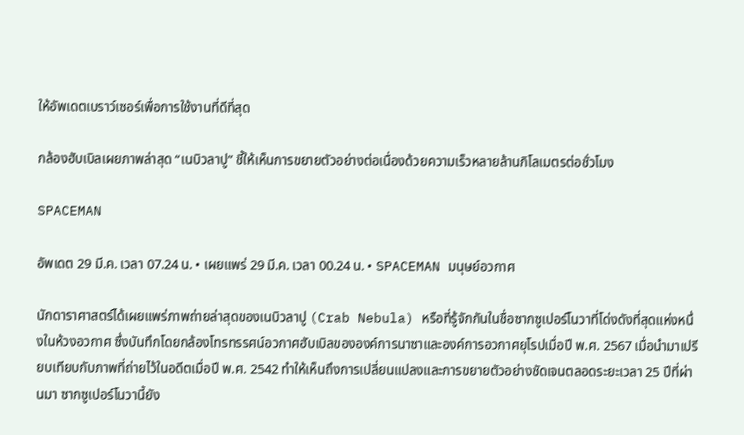ให้อัพเดตเบราว์เซอร์เพื่อการใช้งานที่ดีที่สุด

กล้องฮับเบิลเผยภาพล่าสุด “เนบิวลาปู” ชี้ให้เห็นการขยายตัวอย่างต่อเนื่องด้วยความเร็วหลายล้านกิโลเมตรต่อชั่วโมง

SPACEMAN

อัพเดต 29 มี.ค. เวลา 07.24 น. • เผยแพร่ 29 มี.ค. เวลา 00.24 น. • SPACEMAN มนุษย์อวกาศ

นักดาราศาสตร์ได้เผยแพร่ภาพถ่ายล่าสุดของเนบิวลาปู (Crab Nebula) หรือที่รู้จักกันในชื่อซากซูเปอร์โนวาที่โด่งดังที่สุดแห่งหนึ่งในห้วงอวกาศ ซึ่งบันทึกโดยกล้องโทรทรรศน์อวกาศฮับเบิลขององค์การนาซาและองค์การอวกาศยุโรปเมื่อปี พ.ศ. 2567 เมื่อนำมาเปรียบเทียบกับภาพที่ถ่ายไว้ในอดีตเมื่อปี พ.ศ. 2542 ทำให้เห็นถึงการเปลี่ยนแปลงและการขยายตัวอย่างชัดเจนตลอดระยะเวลา 25 ปีที่ผ่านมา ซากซูเปอร์โนวานี้ยัง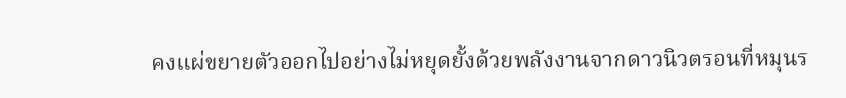คงแผ่ขยายตัวออกไปอย่างไม่หยุดยั้งด้วยพลังงานจากดาวนิวตรอนที่หมุนร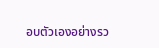อบตัวเองอย่างรว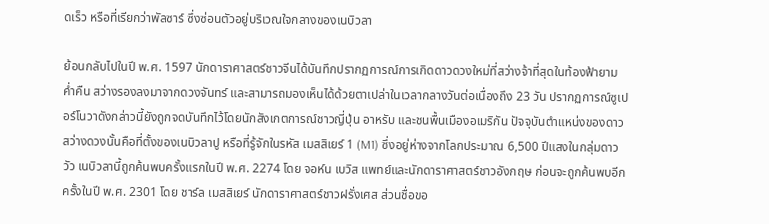ดเร็ว หรือที่เรียกว่าพัลซาร์ ซึ่งซ่อนตัวอยู่บริเวณใจกลางของเนบิวลา

ย้อนกลับไปในปี พ.ศ. 1597 นักดาราศาสตร์ชาวจีนได้บันทึกปรากฏการณ์การเกิดดาวดวงใหม่ที่สว่างจ้าที่สุดในท้องฟ้ายามค่ำคืน สว่างรองลงมาจากดวงจันทร์ และสามารถมองเห็นได้ด้วยตาเปล่าในเวลากลางวันต่อเนื่องถึง 23 วัน ปรากฏการณ์ซูเปอร์โนวาดังกล่าวนี้ยังถูกจดบันทึกไว้โดยนักสังเกตการณ์ชาวญี่ปุ่น อาหรับ และชนพื้นเมืองอเมริกัน ปัจจุบันตำแหน่งของดาวสว่างดวงนั้นคือที่ตั้งของเนบิวลาปู หรือที่รู้จักในรหัส เมสสิเยร์ 1 (M1) ซึ่งอยู่ห่างจากโลกประมาณ 6,500 ปีแสงในกลุ่มดาววัว เนบิวลานี้ถูกค้นพบครั้งแรกในปี พ.ศ. 2274 โดย จอห์น เบวิส แพทย์และนักดาราศาสตร์ชาวอังกฤษ ก่อนจะถูกค้นพบอีกครั้งในปี พ.ศ. 2301 โดย ชาร์ล เมสสิเยร์ นักดาราศาสตร์ชาวฝรั่งเศส ส่วนชื่อขอ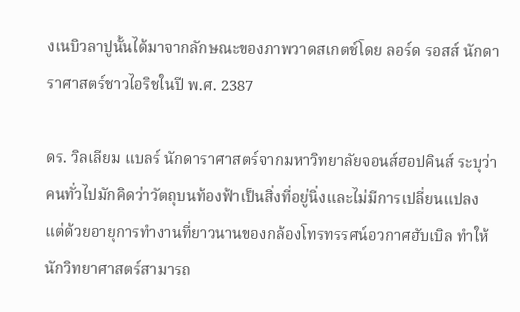งเนบิวลาปูนั้นได้มาจากลักษณะของภาพวาดสเกตช์โดย ลอร์ด รอสส์ นักดาราศาสตร์ชาวไอริชในปี พ.ศ. 2387

ดร. วิลเลียม แบลร์ นักดาราศาสตร์จากมหาวิทยาลัยจอนส์ฮอปคินส์ ระบุว่าคนทั่วไปมักคิดว่าวัตถุบนท้องฟ้าเป็นสิ่งที่อยู่นิ่งและไม่มีการเปลี่ยนแปลง แต่ด้วยอายุการทำงานที่ยาวนานของกล้องโทรทรรศน์อวกาศฮับเบิล ทำให้นักวิทยาศาสตร์สามารถ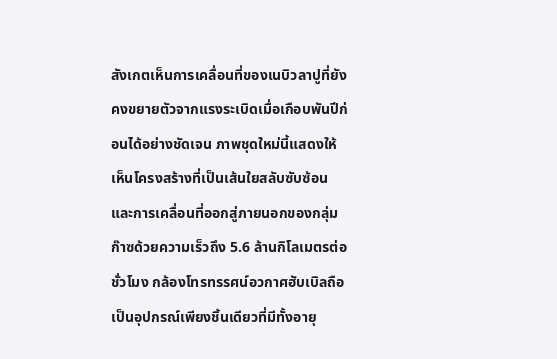สังเกตเห็นการเคลื่อนที่ของเนบิวลาปูที่ยังคงขยายตัวจากแรงระเบิดเมื่อเกือบพันปีก่อนได้อย่างชัดเจน ภาพชุดใหม่นี้แสดงให้เห็นโครงสร้างที่เป็นเส้นใยสลับซับซ้อน และการเคลื่อนที่ออกสู่ภายนอกของกลุ่มก๊าซด้วยความเร็วถึง 5.6 ล้านกิโลเมตรต่อชั่วโมง กล้องโทรทรรศน์อวกาศฮับเบิลถือเป็นอุปกรณ์เพียงชิ้นเดียวที่มีทั้งอายุ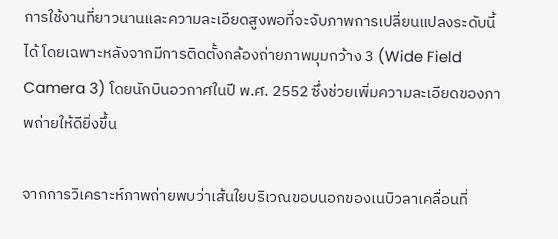การใช้งานที่ยาวนานและความละเอียดสูงพอที่จะจับภาพการเปลี่ยนแปลงระดับนี้ได้ โดยเฉพาะหลังจากมีการติดตั้งกล้องถ่ายภาพมุมกว้าง 3 (Wide Field Camera 3) โดยนักบินอวกาศในปี พ.ศ. 2552 ซึ่งช่วยเพิ่มความละเอียดของภาพถ่ายให้ดียิ่งขึ้น

จากการวิเคราะห์ภาพถ่ายพบว่าเส้นใยบริเวณขอบนอกของเนบิวลาเคลื่อนที่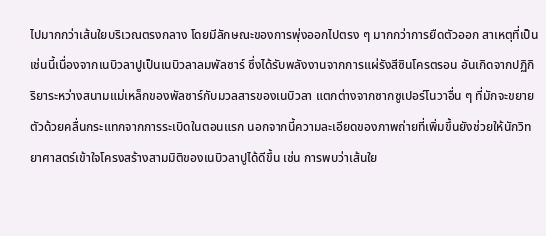ไปมากกว่าเส้นใยบริเวณตรงกลาง โดยมีลักษณะของการพุ่งออกไปตรง ๆ มากกว่าการยืดตัวออก สาเหตุที่เป็นเช่นนี้เนื่องจากเนบิวลาปูเป็นเนบิวลาลมพัลซาร์ ซึ่งได้รับพลังงานจากการแผ่รังสีซินโครตรอน อันเกิดจากปฏิกิริยาระหว่างสนามแม่เหล็กของพัลซาร์กับมวลสารของเนบิวลา แตกต่างจากซากซูเปอร์โนวาอื่น ๆ ที่มักจะขยายตัวด้วยคลื่นกระแทกจากการระเบิดในตอนแรก นอกจากนี้ความละเอียดของภาพถ่ายที่เพิ่มขึ้นยังช่วยให้นักวิทยาศาสตร์เข้าใจโครงสร้างสามมิติของเนบิวลาปูได้ดีขึ้น เช่น การพบว่าเส้นใย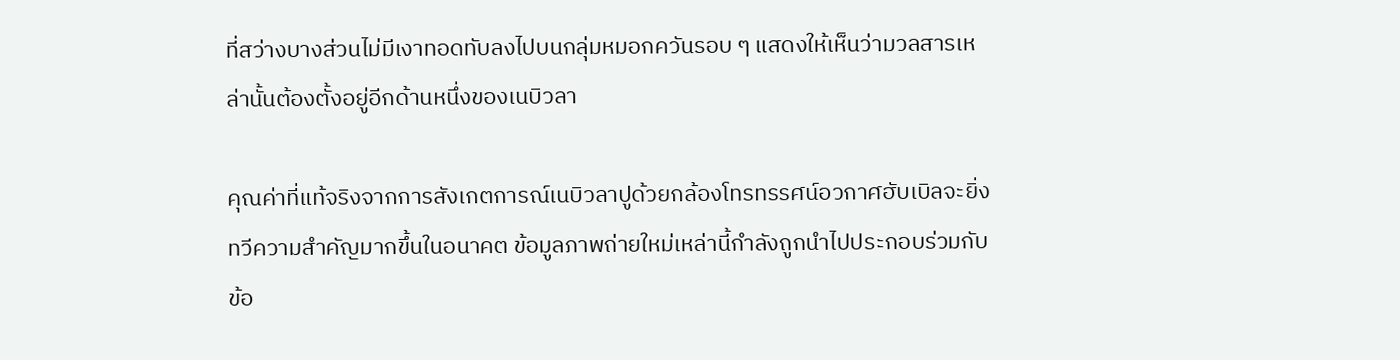ที่สว่างบางส่วนไม่มีเงาทอดทับลงไปบนกลุ่มหมอกควันรอบ ๆ แสดงให้เห็นว่ามวลสารเหล่านั้นต้องตั้งอยู่อีกด้านหนึ่งของเนบิวลา

คุณค่าที่แท้จริงจากการสังเกตการณ์เนบิวลาปูด้วยกล้องโทรทรรศน์อวกาศฮับเบิลจะยิ่งทวีความสำคัญมากขึ้นในอนาคต ข้อมูลภาพถ่ายใหม่เหล่านี้กำลังถูกนำไปประกอบร่วมกับข้อ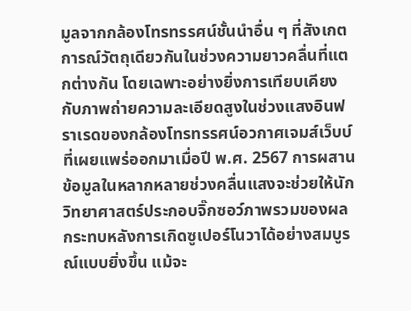มูลจากกล้องโทรทรรศน์ชั้นนำอื่น ๆ ที่สังเกตการณ์วัตถุเดียวกันในช่วงความยาวคลื่นที่แตกต่างกัน โดยเฉพาะอย่างยิ่งการเทียบเคียงกับภาพถ่ายความละเอียดสูงในช่วงแสงอินฟราเรดของกล้องโทรทรรศน์อวกาศเจมส์เว็บบ์ที่เผยแพร่ออกมาเมื่อปี พ.ศ. 2567 การผสานข้อมูลในหลากหลายช่วงคลื่นแสงจะช่วยให้นักวิทยาศาสตร์ประกอบจิ๊กซอว์ภาพรวมของผลกระทบหลังการเกิดซูเปอร์โนวาได้อย่างสมบูรณ์แบบยิ่งขึ้น แม้จะ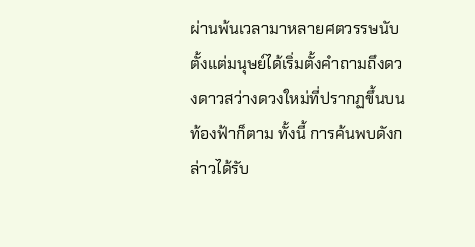ผ่านพ้นเวลามาหลายศตวรรษนับตั้งแต่มนุษย์ได้เริ่มตั้งคำถามถึงดวงดาวสว่างดวงใหม่ที่ปรากฏขึ้นบนท้องฟ้าก็ตาม ทั้งนี้ การค้นพบดังกล่าวได้รับ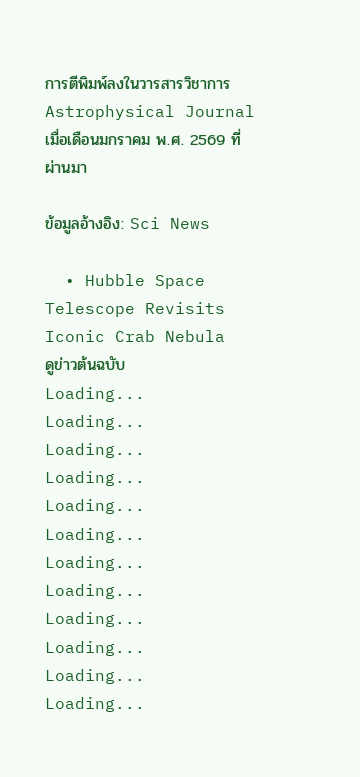การตีพิมพ์ลงในวารสารวิชาการ Astrophysical Journal เมื่อเดือนมกราคม พ.ศ. 2569 ที่ผ่านมา

ข้อมูลอ้างอิง: Sci News

  • Hubble Space Telescope Revisits Iconic Crab Nebula
ดูข่าวต้นฉบับ
Loading...
Loading...
Loading...
Loading...
Loading...
Loading...
Loading...
Loading...
Loading...
Loading...
Loading...
Loading...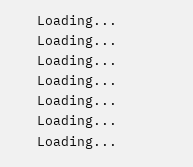Loading...
Loading...
Loading...
Loading...
Loading...
Loading...
Loading...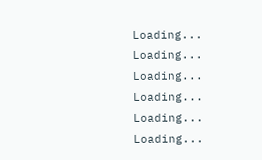Loading...
Loading...
Loading...
Loading...
Loading...
Loading...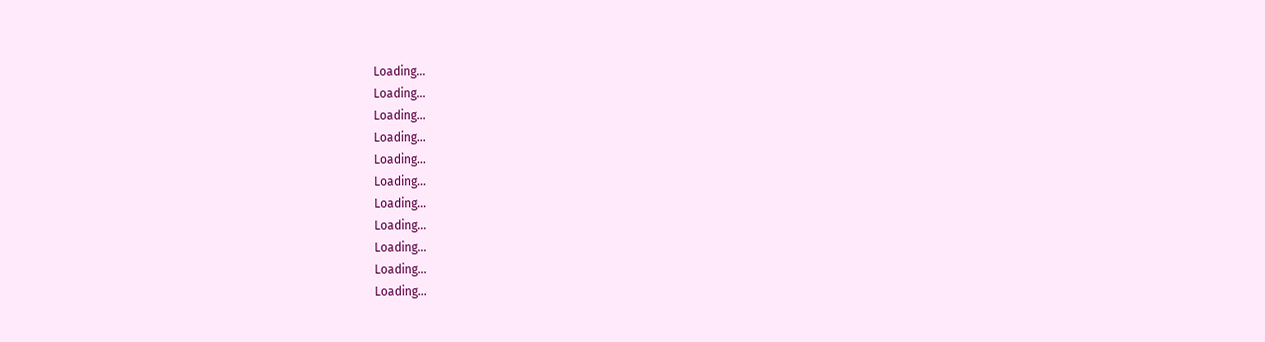Loading...
Loading...
Loading...
Loading...
Loading...
Loading...
Loading...
Loading...
Loading...
Loading...
Loading...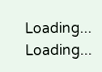Loading...
Loading...